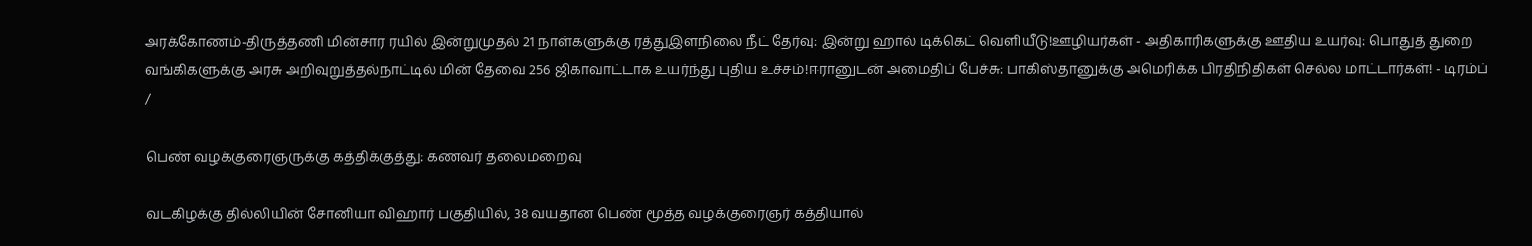அரக்கோணம்-திருத்தணி மின்சார ரயில் இன்றுமுதல் 21 நாள்களுக்கு ரத்துஇளநிலை நீட் தேர்வு: இன்று ஹால் டிக்கெட் வெளியீடு!ஊழியர்கள் - அதிகாரிகளுக்கு ஊதிய உயர்வு: பொதுத் துறை வங்கிகளுக்கு அரசு அறிவுறுத்தல்நாட்டில் மின் தேவை 256 ஜிகாவாட்டாக உயர்ந்து புதிய உச்சம்!ஈரானுடன் அமைதிப் பேச்சு: பாகிஸ்தானுக்கு அமெரிக்க பிரதிநிதிகள் செல்ல மாட்டார்கள்! - டிரம்ப்
/

பெண் வழக்குரைஞருக்கு கத்திக்குத்து: கணவர் தலைமறைவு

வடகிழக்கு தில்லியின் சோனியா விஹார் பகுதியில், 38 வயதான பெண் மூத்த வழக்குரைஞர் கத்தியால்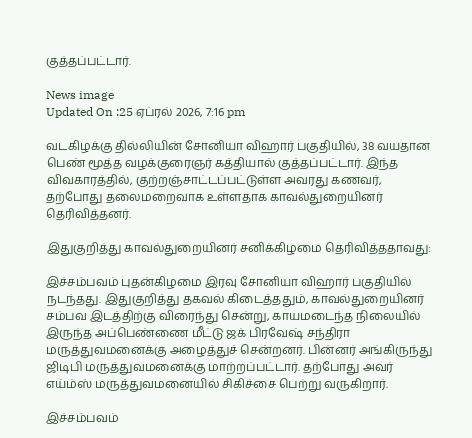குத்தப்பட்டார்.

News image
Updated On :25 ஏப்ரல் 2026, 7:16 pm

வடகிழக்கு தில்லியின் சோனியா விஹார் பகுதியில், 38 வயதான பெண் மூத்த வழக்குரைஞர் கத்தியால் குத்தப்பட்டார். இந்த விவகாரத்தில், குற்றஞ்சாட்டப்பட்டுள்ள அவரது கணவர், தற்போது தலைமறைவாக உள்ளதாக காவல்துறையினர் தெரிவித்தனர்.

இதுகுறித்து காவல்துறையினர் சனிக்கிழமை தெரிவித்ததாவது:

இச்சம்பவம் புதன்கிழமை இரவு சோனியா விஹார் பகுதியில் நடந்தது. இதுகுறித்து தகவல் கிடைத்ததும், காவல்துறையினர் சம்பவ இடத்திற்கு விரைந்து சென்று, காயமடைந்த நிலையில் இருந்த அப்பெண்ணை மீட்டு ஜக் பிரவேஷ் சந்திரா மருத்துவமனைக்கு அழைத்துச் சென்றனர். பின்னர் அங்கிருந்து ஜிடிபி மருத்துவமனைக்கு மாற்றப்பட்டார். தற்போது அவர் எய்ம்ஸ் மருத்துவமனையில் சிகிச்சை பெற்று வருகிறார்.

இச்சம்பவம்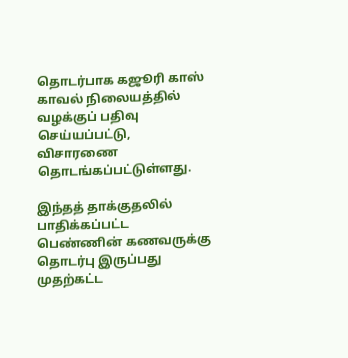தொடர்பாக கஜூரி காஸ் காவல் நிலையத்தில் வழக்குப் பதிவு செய்யப்பட்டு, விசாரணை தொடங்கப்பட்டுள்ளது.

இந்தத் தாக்குதலில் பாதிக்கப்பட்ட பெண்ணின் கணவருக்கு தொடர்பு இருப்பது முதற்கட்ட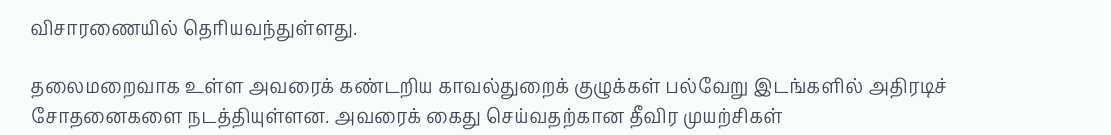விசாரணையில் தெரியவந்துள்ளது.

தலைமறைவாக உள்ள அவரைக் கண்டறிய காவல்துறைக் குழுக்கள் பல்வேறு இடங்களில் அதிரடிச் சோதனைகளை நடத்தியுள்ளன. அவரைக் கைது செய்வதற்கான தீவிர முயற்சிகள்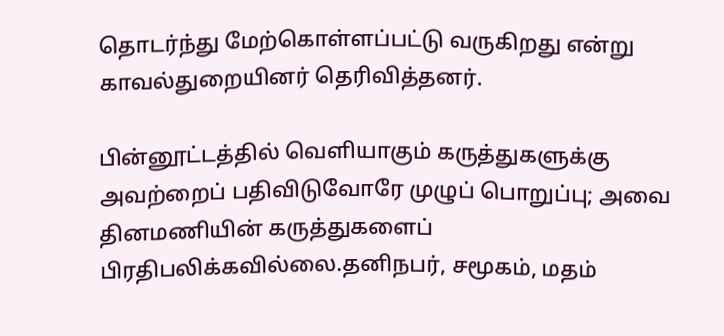தொடர்ந்து மேற்கொள்ளப்பட்டு வருகிறது என்று காவல்துறையினர் தெரிவித்தனர்.

பின்னூட்டத்தில் வெளியாகும் கருத்துகளுக்கு அவற்றைப் பதிவிடுவோரே முழுப் பொறுப்பு; அவை தினமணியின் கருத்துகளைப் பிரதிபலிக்கவில்லை.தனிநபர், சமூகம், மதம்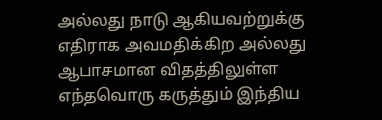அல்லது நாடு ஆகியவற்றுக்கு எதிராக அவமதிக்கிற அல்லது ஆபாசமான விதத்திலுள்ள எந்தவொரு கருத்தும் இந்திய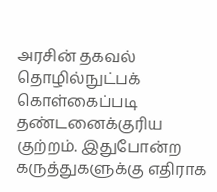அரசின் தகவல் தொழில்நுட்பக் கொள்கைப்படி தண்டனைக்குரிய குற்றம். இதுபோன்ற கருத்துகளுக்கு எதிராக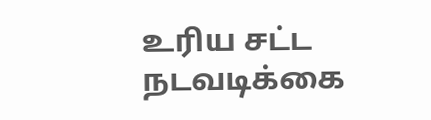உரிய சட்ட நடவடிக்கை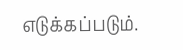எடுக்கப்படும்.